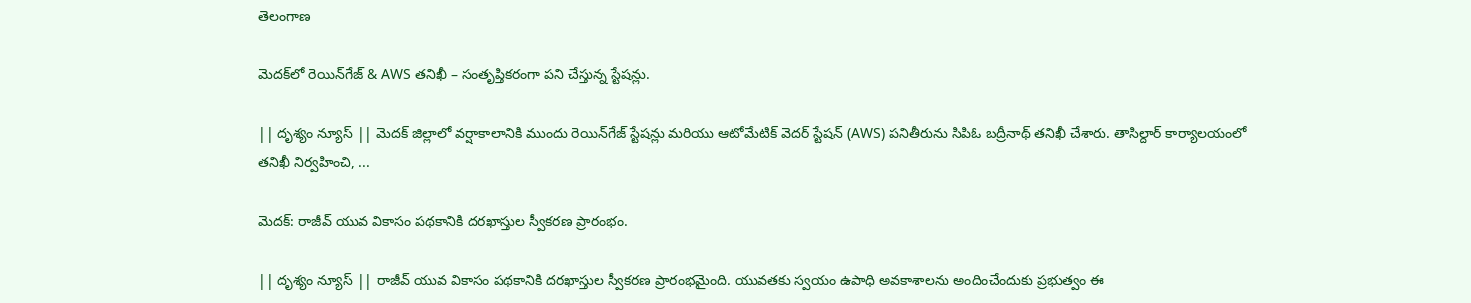తెలంగాణ

మెదక్‌లో రెయిన్‌గేజ్ & AWS తనిఖీ – సంతృప్తికరంగా పని చేస్తున్న స్టేషన్లు.

|| దృశ్యం న్యూస్ || మెదక్ జిల్లాలో వర్షాకాలానికి ముందు రెయిన్‌గేజ్ స్టేషన్లు మరియు ఆటోమేటిక్ వెదర్ స్టేషన్ (AWS) పనితీరును సిపిఓ బద్రీనాథ్ తనిఖీ చేశారు. తాసిల్దార్ కార్యాలయంలో తనిఖీ నిర్వహించి, ...

మెదక్: రాజీవ్ యువ వికాసం పథకానికి దరఖాస్తుల స్వీకరణ ప్రారంభం.

|| దృశ్యం న్యూస్ || రాజీవ్ యువ వికాసం పథకానికి దరఖాస్తుల స్వీకరణ ప్రారంభమైంది. యువతకు స్వయం ఉపాధి అవకాశాలను అందించేందుకు ప్రభుత్వం ఈ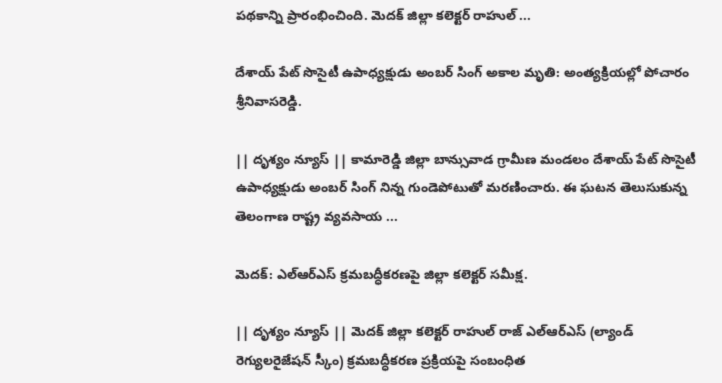పథకాన్ని ప్రారంభించింది. మెదక్ జిల్లా కలెక్టర్ రాహుల్ ...

దేశాయ్ పేట్ సొసైటీ ఉపాధ్యక్షుడు అంబర్ సింగ్ అకాల మృతి: అంత్యక్రియల్లో పోచారం శ్రీనివాసరెడ్డి.

|| దృశ్యం న్యూస్ || కామారెడ్డి జిల్లా బాన్సువాడ గ్రామీణ మండలం దేశాయ్ పేట్ సొసైటీ ఉపాధ్యక్షుడు అంబర్ సింగ్ నిన్న గుండెపోటుతో మరణించారు. ఈ ఘటన తెలుసుకున్న తెలంగాణ రాష్ట్ర వ్యవసాయ ...

మెదక్: ఎల్ఆర్ఎస్ క్రమబద్ధీకరణపై జిల్లా కలెక్టర్ సమీక్ష.

|| దృశ్యం న్యూస్ || మెదక్ జిల్లా కలెక్టర్ రాహుల్ రాజ్ ఎల్ఆర్ఎస్ (ల్యాండ్ రెగ్యులరైజేషన్ స్కీం) క్రమబద్ధీకరణ ప్రక్రియపై సంబంధిత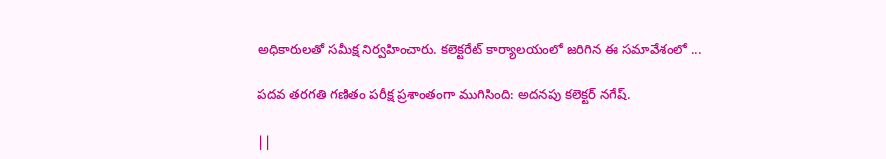అధికారులతో సమీక్ష నిర్వహించారు. కలెక్టరేట్ కార్యాలయంలో జరిగిన ఈ సమావేశంలో ...

పదవ తరగతి గణితం పరీక్ష ప్రశాంతంగా ముగిసింది: అదనపు కలెక్టర్ నగేష్.

||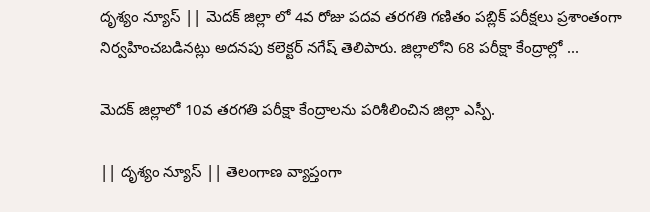దృశ్యం న్యూస్ || మెదక్ జిల్లా లో 4వ రోజు పదవ తరగతి గణితం పబ్లిక్ పరీక్షలు ప్రశాంతంగా నిర్వహించబడినట్లు అదనపు కలెక్టర్ నగేష్ తెలిపారు. జిల్లాలోని 68 పరీక్షా కేంద్రాల్లో ...

మెదక్ జిల్లాలో 10వ తరగతి పరీక్షా కేంద్రాలను పరిశీలించిన జిల్లా ఎస్పీ.

|| దృశ్యం న్యూస్ || తెలంగాణ వ్యాప్తంగా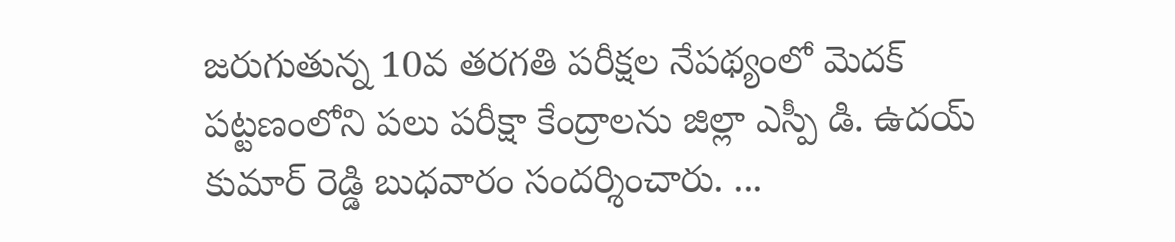జరుగుతున్న 10వ తరగతి పరీక్షల నేపథ్యంలో మెదక్ పట్టణంలోని పలు పరీక్షా కేంద్రాలను జిల్లా ఎస్పీ డి. ఉదయ్ కుమార్ రెడ్డి బుధవారం సందర్శించారు. ...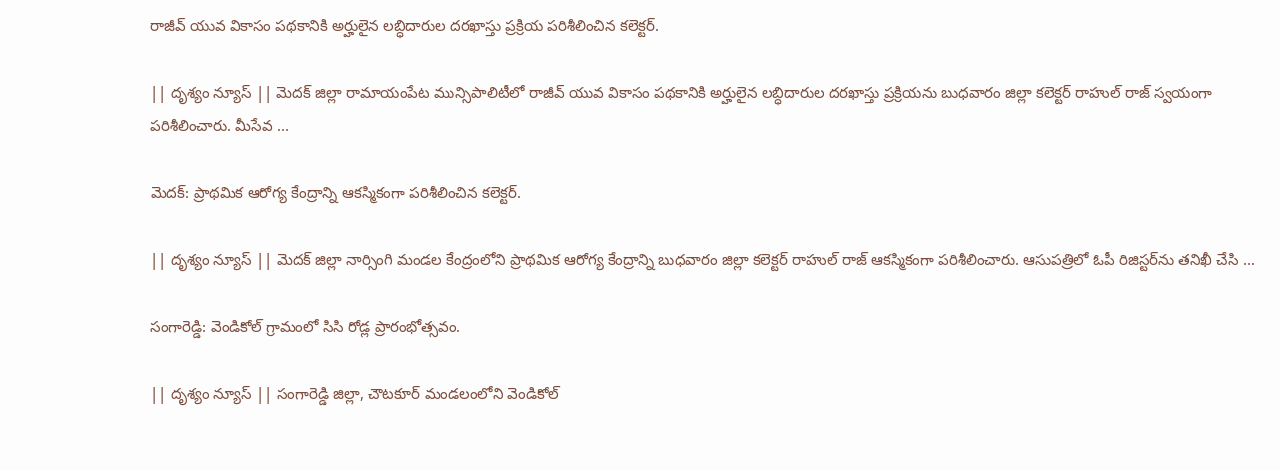రాజీవ్ యువ వికాసం పథకానికి అర్హులైన లబ్ధిదారుల దరఖాస్తు ప్రక్రియ పరిశీలించిన కలెక్టర్.

|| దృశ్యం న్యూస్ || మెదక్ జిల్లా రామాయంపేట మున్సిపాలిటీలో రాజీవ్ యువ వికాసం పథకానికి అర్హులైన లబ్ధిదారుల దరఖాస్తు ప్రక్రియను బుధవారం జిల్లా కలెక్టర్ రాహుల్ రాజ్ స్వయంగా పరిశీలించారు. మీసేవ ...

మెదక్: ప్రాథమిక ఆరోగ్య కేంద్రాన్ని ఆకస్మికంగా పరిశీలించిన కలెక్టర్.

|| దృశ్యం న్యూస్ || మెదక్ జిల్లా నార్సింగి మండల కేంద్రంలోని ప్రాథమిక ఆరోగ్య కేంద్రాన్ని బుధవారం జిల్లా కలెక్టర్ రాహుల్ రాజ్ ఆకస్మికంగా పరిశీలించారు. ఆసుపత్రిలో ఓపీ రిజిస్టర్‌ను తనిఖీ చేసి ...

సంగారెడ్డి: వెండికోల్ గ్రామంలో సిసి రోడ్ల ప్రారంభోత్సవం.

|| దృశ్యం న్యూస్ || సంగారెడ్డి జిల్లా, చౌటకూర్ మండలంలోని వెండికోల్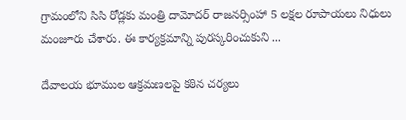గ్రామంలోని సిసి రోడ్లకు మంత్రి దామోదర్ రాజనర్సింహా 5 లక్షల రూపాయలు నిధులు మంజూరు చేశారు. ఈ కార్యక్రమాన్ని పురస్కరించుకుని ...

దేవాలయ భూముల ఆక్రమణలపై కఠిన చర్యలు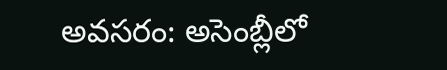అవసరం: అసెంబ్లీలో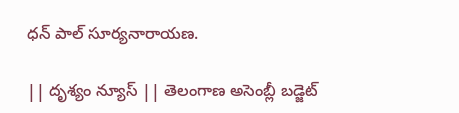ధన్ పాల్ సూర్యనారాయణ.

|| దృశ్యం న్యూస్ || తెలంగాణ అసెంబ్లీ బడ్జెట్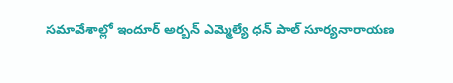సమావేశాల్లో ఇందూర్ అర్బన్ ఎమ్మెల్యే ధన్ పాల్ సూర్యనారాయణ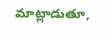మాట్లాడుతూ,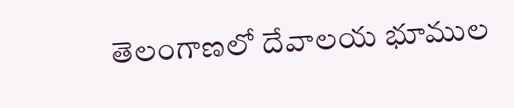తెలంగాణలో దేవాలయ భూముల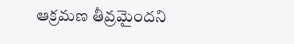ఆక్రమణ తీవ్రమైందని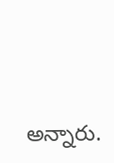అన్నారు.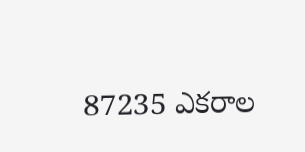87235 ఎకరాల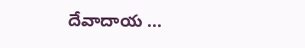దేవాదాయ ...